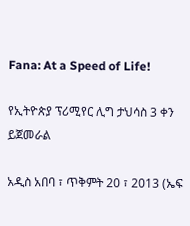Fana: At a Speed of Life!

የኢትዮጵያ ፕሪሚየር ሊግ ታህሳስ 3 ቀን ይጀመራል

አዲስ አበባ ፣ ጥቅምት 20 ፣ 2013 (ኤፍ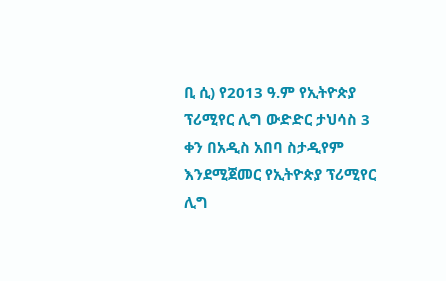ቢ ሲ) የ2013 ዓ.ም የኢትዮጵያ ፕሪሚየር ሊግ ውድድር ታህሳስ 3 ቀን በአዲስ አበባ ስታዲየም እንደሚጀመር የኢትዮጵያ ፕሪሚየር ሊግ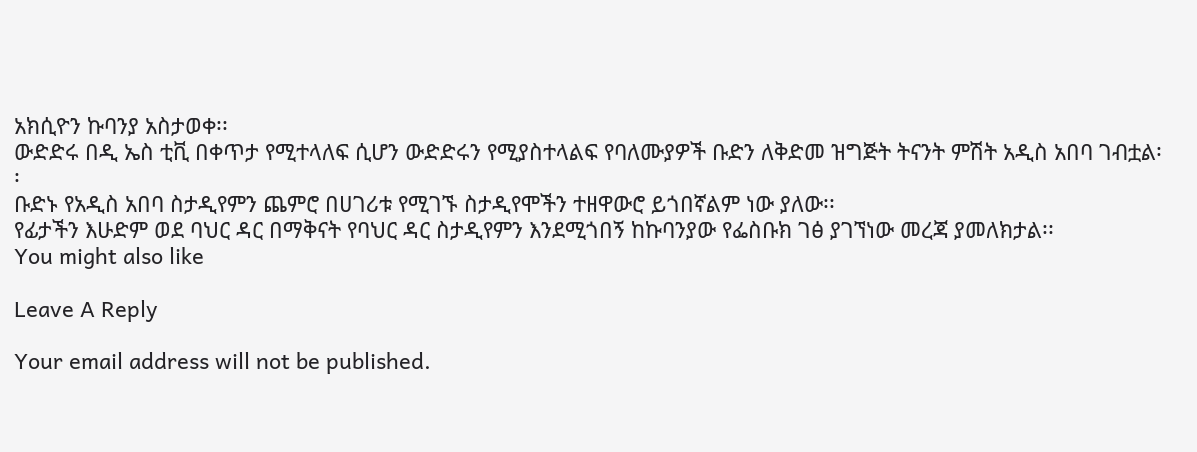አክሲዮን ኩባንያ አስታወቀ፡፡
ውድድሩ በዲ ኤስ ቲቪ በቀጥታ የሚተላለፍ ሲሆን ውድድሩን የሚያስተላልፍ የባለሙያዎች ቡድን ለቅድመ ዝግጅት ትናንት ምሽት አዲስ አበባ ገብቷል፡፡
ቡድኑ የአዲስ አበባ ስታዲየምን ጨምሮ በሀገሪቱ የሚገኙ ስታዲየሞችን ተዘዋውሮ ይጎበኛልም ነው ያለው፡፡
የፊታችን እሁድም ወደ ባህር ዳር በማቅናት የባህር ዳር ስታዲየምን እንደሚጎበኝ ከኩባንያው የፌስቡክ ገፅ ያገኘነው መረጃ ያመለክታል፡፡
You might also like

Leave A Reply

Your email address will not be published.